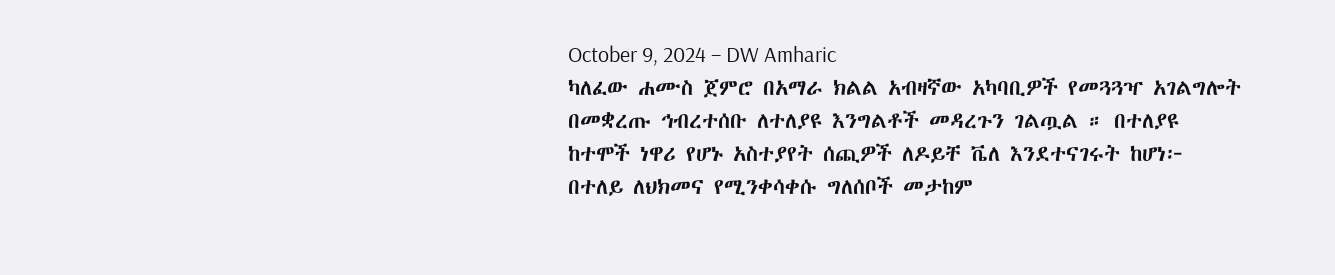October 9, 2024 – DW Amharic
ካለፈው ሐሙስ ጀምሮ በአማራ ክልል አብዛኛው አካባቢዎች የመጓጓዣ አገልግሎት በመቋረጡ ኅብረተሰቡ ለተለያዩ እንግልቶች መዳረጉን ገልጧል ። በተለያዩ ከተሞች ነዋሪ የሆኑ አስተያየት ሰጪዎች ለዶይቸ ቬለ እንደተናገሩት ከሆነ፦ በተለይ ለህክመና የሚንቀሳቀሱ ግለሰቦች መታከም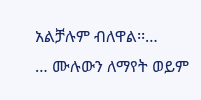አልቻሉም ብለዋል፡፡…
… ሙሉውን ለማየት ወይም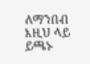ለማንበብ እዚህ ላይ ይጫኑ